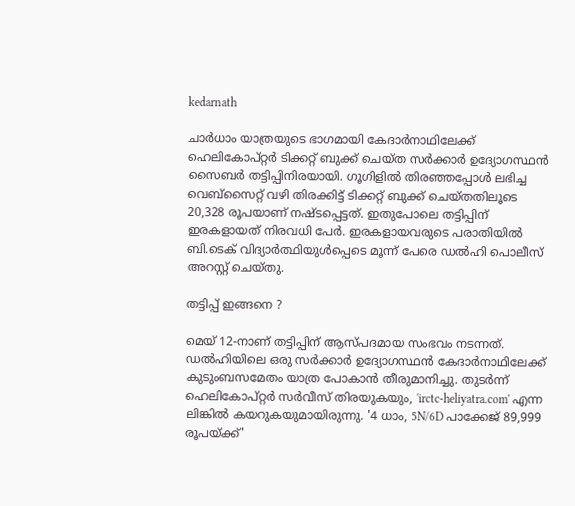kedarnath

ചാർധാം യാത്രയുടെ ഭാഗമായി കേദാർനാഥിലേക്ക് ഹെലികോപ്റ്റർ ടിക്കറ്റ് ബുക്ക് ചെയ്ത സർക്കാർ ഉദ്യോഗസ്ഥൻ സൈബർ തട്ടിപ്പിനിരയായി. ഗൂഗിളിൽ തിരഞ്ഞപ്പോൾ ലഭിച്ച വെബ്സൈറ്റ് വഴി തിരക്കിട്ട് ടിക്കറ്റ് ബുക്ക് ചെയ്തതിലൂടെ 20,328 രൂപയാണ് നഷ്ടപ്പെട്ടത്. ഇതുപോലെ തട്ടിപ്പിന് ഇരകളായത് നിരവധി പേര്‍. ഇരകളായവരുടെ പരാതിയില്‍ ബി.ടെക് വിദ്യാർത്ഥിയുൾപ്പെടെ മൂന്ന് പേരെ ഡൽഹി പൊലീസ് അറസ്റ്റ് ചെയ്തു.

തട്ടിപ്പ് ഇങ്ങനെ ?

മെയ് 12-നാണ് തട്ടിപ്പിന് ആസ്പദമായ സംഭവം നടന്നത്. ഡൽഹിയിലെ ഒരു സർക്കാർ ഉദ്യോഗസ്ഥൻ കേദാർനാഥിലേക്ക് കുടുംബസമേതം യാത്ര പോകാന്‍ തീരുമാനിച്ചു. തുടര്‍ന്ന് ഹെലികോപ്റ്റർ സർവീസ് തിരയുകയും, 'irctc-heliyatra.com' എന്ന ലിങ്കിൽ കയറുകയുമായിരുന്നു. '4 ധാം, 5N/6D പാക്കേജ് 89,999 രൂപയ്ക്ക്'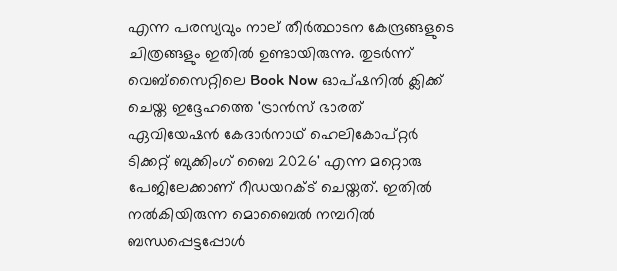എന്ന പരസ്യവും നാല് തീർത്ഥാടന കേന്ദ്രങ്ങളുടെ ചിത്രങ്ങളും ഇതിൽ ഉണ്ടായിരുന്നു. തുടർന്ന് വെബ്സൈറ്റിലെ Book Now ഓപ്ഷനിൽ ക്ലിക്ക് ചെയ്ത ഇദ്ദേഹത്തെ 'ട്രാൻസ് ഭാരത് ഏവിയേഷൻ കേദാർനാഥ് ഹെലികോപ്റ്റർ ടിക്കറ്റ് ബുക്കിംഗ് ബൈ 2026' എന്ന മറ്റൊരു പേജിലേക്കാണ് റീഡയറക്ട് ചെയ്തത്. ഇതിൽ നൽകിയിരുന്ന മൊബൈൽ നമ്പറിൽ ബന്ധപ്പെട്ടപ്പോൾ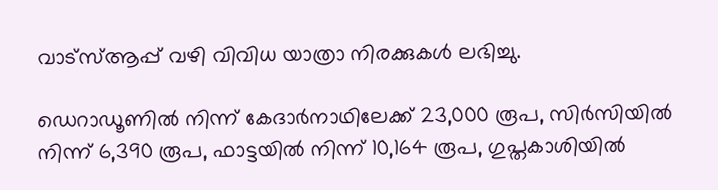വാട്സ്ആപ്പ് വഴി വിവിധ യാത്രാ നിരക്കുകൾ ലഭിച്ചു.

ഡെറാഡൂണിൽ നിന്ന് കേദാർനാഥിലേക്ക് 23,000 രൂപ, സിർസിയിൽ നിന്ന് 6,390 രൂപ, ഫാട്ടയിൽ നിന്ന് 10,164 രൂപ, ഗുപ്തകാശിയിൽ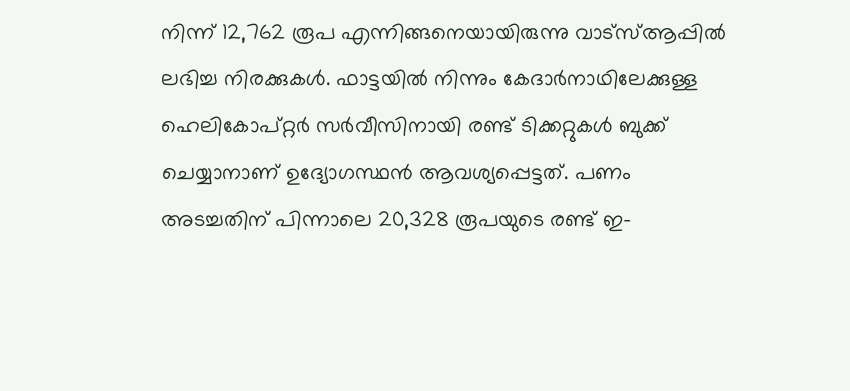നിന്ന് 12,762 രൂപ എന്നിങ്ങനെയായിരുന്നു വാട്സ്ആപ്പിൽ ലഭിച്ച നിരക്കുകൾ. ഫാട്ടയിൽ നിന്നും കേദാർനാഥിലേക്കുള്ള ഹെലികോപ്റ്റർ സർവീസിനായി രണ്ട് ടിക്കറ്റുകൾ ബുക്ക് ചെയ്യാനാണ് ഉദ്യോഗസ്ഥൻ ആവശ്യപ്പെട്ടത്. പണം അടച്ചതിന് പിന്നാലെ 20,328 രൂപയുടെ രണ്ട് ഇ-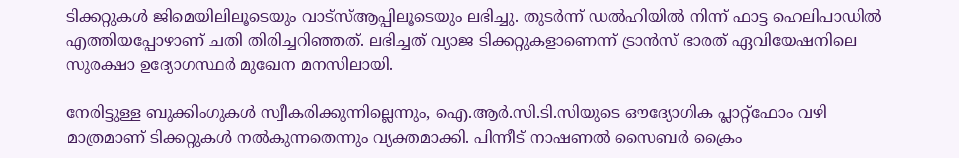ടിക്കറ്റുകൾ ജിമെയിലിലൂടെയും വാട്സ്ആപ്പിലൂടെയും ലഭിച്ചു. തുടര്‍ന്ന് ഡൽഹിയിൽ നിന്ന് ഫാട്ട ഹെലിപാഡിൽ എത്തിയപ്പോഴാണ് ചതി തിരിച്ചറിഞ്ഞത്. ലഭിച്ചത് വ്യാജ ടിക്കറ്റുകളാണെന്ന് ട്രാൻസ് ഭാരത് ഏവിയേഷനിലെ സുരക്ഷാ ഉദ്യോഗസ്ഥർ മുഖേന മനസിലായി.

നേരിട്ടുള്ള ബുക്കിംഗുകൾ സ്വീകരിക്കുന്നില്ലെന്നും, ഐ.ആർ.സി.ടി.സിയുടെ ഔദ്യോഗിക പ്ലാറ്റ്‌ഫോം വഴി മാത്രമാണ് ടിക്കറ്റുകൾ നൽകുന്നതെന്നും വ്യക്തമാക്കി. പിന്നീട് നാഷണൽ സൈബർ ക്രൈം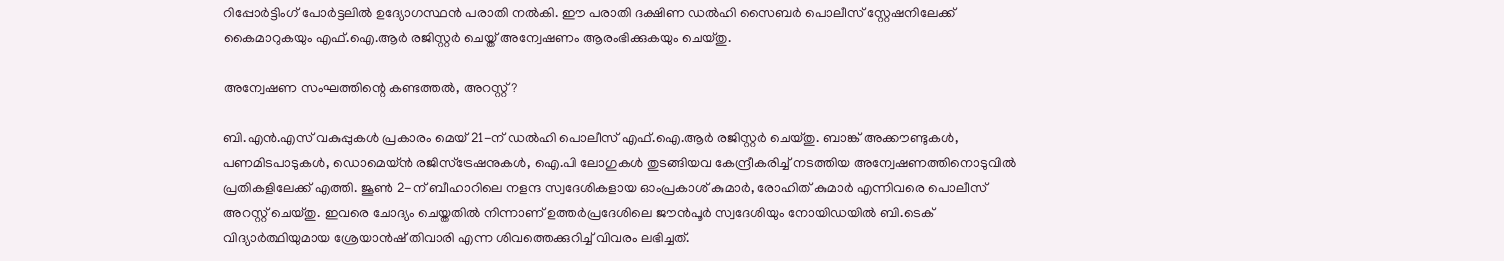റിപ്പോർട്ടിംഗ് പോർട്ടലിൽ ഉദ്യോഗസ്ഥൻ പരാതി നൽകി. ഈ പരാതി ദക്ഷിണ ഡൽഹി സൈബർ പൊലീസ് സ്റ്റേഷനിലേക്ക് കൈമാറുകയും എഫ്.ഐ.ആർ രജിസ്റ്റർ ചെയ്ത് അന്വേഷണം ആരംഭിക്കുകയും ചെയ്തു.

അന്വേഷണ സംഘത്തിന്റെ കണ്ടത്തല്‍, അറസ്റ്റ്?

ബി.എൻ.എസ് വകുപ്പുകൾ പ്രകാരം മെയ് 21-ന് ഡല്‍ഹി പൊലീസ് എഫ്.ഐ.ആർ രജിസ്റ്റർ ചെയ്തു. ബാങ്ക് അക്കൗണ്ടുകൾ, പണമിടപാടുകൾ, ഡൊമെയ്ൻ രജിസ്ട്രേഷനുകൾ, ഐ.പി ലോഗുകൾ തുടങ്ങിയവ കേന്ദ്രീകരിച്ച് നടത്തിയ അന്വേഷണത്തിനൊടുവിൽ പ്രതികളിലേക്ക് എത്തി. ജൂൺ 2-ന് ബീഹാറിലെ നളന്ദ സ്വദേശികളായ ഓംപ്രകാശ് കുമാർ, രോഹിത് കുമാർ എന്നിവരെ പൊലീസ് അറസ്റ്റ് ചെയ്തു. ഇവരെ ചോദ്യം ചെയ്തതിൽ നിന്നാണ് ഉത്തർപ്രദേശിലെ ജൗൻപൂർ സ്വദേശിയും നോയിഡയിൽ ബി.ടെക് വിദ്യാർത്ഥിയുമായ ശ്രേയാൻഷ് തിവാരി എന്ന ശിവത്തെക്കുറിച്ച് വിവരം ലഭിച്ചത്.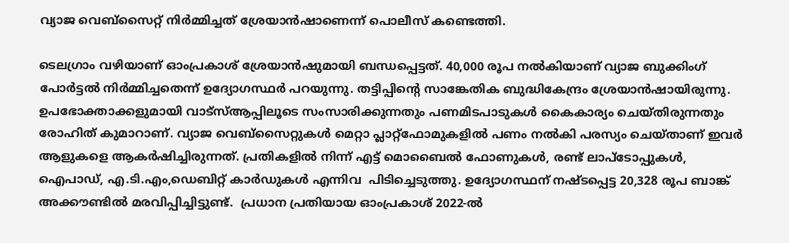വ്യാജ വെബ്സൈറ്റ് നിർമ്മിച്ചത് ശ്രേയാൻഷാണെന്ന് പൊലീസ് കണ്ടെത്തി.

ടെലഗ്രാം വഴിയാണ് ഓംപ്രകാശ് ശ്രേയാൻഷുമായി ബന്ധപ്പെട്ടത്. 40,000 രൂപ നൽകിയാണ് വ്യാജ ബുക്കിംഗ് പോർട്ടൽ നിർമ്മിച്ചതെന്ന് ഉദ്യോഗസ്ഥർ പറയുന്നു. തട്ടിപ്പിന്റെ സാങ്കേതിക ബുദ്ധികേന്ദ്രം ശ്രേയാൻഷായിരുന്നു. ഉപഭോക്താക്കളുമായി വാട്സ്ആപ്പിലൂടെ സംസാരിക്കുന്നതും പണമിടപാടുകൾ കൈകാര്യം ചെയ്തിരുന്നതും രോഹിത് കുമാറാണ്. വ്യാജ വെബ്സൈറ്റുകൾ മെറ്റാ പ്ലാറ്റ്‌ഫോമുകളിൽ പണം നൽകി പരസ്യം ചെയ്താണ് ഇവർ ആളുകളെ ആകർഷിച്ചിരുന്നത്. പ്രതികളിൽ നിന്ന് എട്ട് മൊബൈൽ ഫോണുകൾ, രണ്ട് ലാപ്ടോപ്പുകൾ,  ഐപാഡ്, എ.ടി.എം,ഡെബിറ്റ് കാർഡുകൾ എന്നിവ  പിടിച്ചെടുത്തു. ഉദ്യോഗസ്ഥന് നഷ്ടപ്പെട്ട 20,328 രൂപ ബാങ്ക് അക്കൗണ്ടിൽ മരവിപ്പിച്ചിട്ടുണ്ട്.  പ്രധാന പ്രതിയായ ഓംപ്രകാശ് 2022-ൽ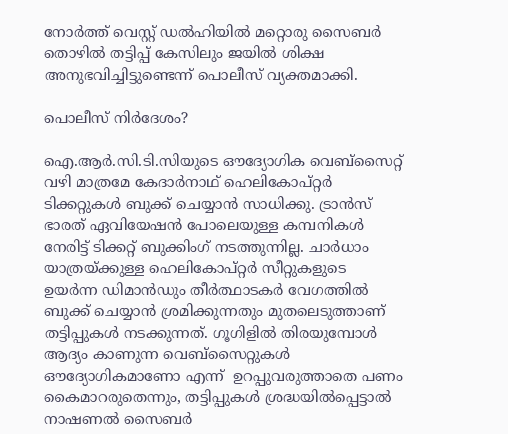നോർത്ത് വെസ്റ്റ് ഡൽഹിയിൽ മറ്റൊരു സൈബർ തൊഴിൽ തട്ടിപ്പ് കേസിലും ജയിൽ ശിക്ഷ അനുഭവിച്ചിട്ടുണ്ടെന്ന് പൊലീസ് വ്യക്തമാക്കി.

പൊലീസ് നിര്‍ദേശം?

ഐ.ആർ.സി.ടി.സിയുടെ ഔദ്യോഗിക വെബ്സൈറ്റ് വഴി മാത്രമേ കേദാർനാഥ് ഹെലികോപ്റ്റർ ടിക്കറ്റുകൾ ബുക്ക് ചെയ്യാൻ സാധിക്കു. ട്രാൻസ് ഭാരത് ഏവിയേഷൻ പോലെയുള്ള കമ്പനികൾ നേരിട്ട് ടിക്കറ്റ് ബുക്കിംഗ് നടത്തുന്നില്ല. ചാർധാം യാത്രയ്ക്കുള്ള ഹെലികോപ്റ്റർ സീറ്റുകളുടെ ഉയർന്ന ഡിമാൻഡും തീര്‍ത്ഥാടകര്‍ വേഗത്തില്‍ ബുക്ക് ചെയ്യാന്‍ ശ്രമിക്കുന്നതും മുതലെടുത്താണ് തട്ടിപ്പുകള്‍ നടക്കുന്നത്. ഗൂഗിളിൽ തിരയുമ്പോൾ ആദ്യം കാണുന്ന വെബ്സൈറ്റുകൾ ഔദ്യോഗികമാണോ എന്ന്  ഉറപ്പുവരുത്താതെ പണം കൈമാറരുതെന്നും, തട്ടിപ്പുകൾ ശ്രദ്ധയിൽപ്പെട്ടാൽ  നാഷണൽ സൈബർ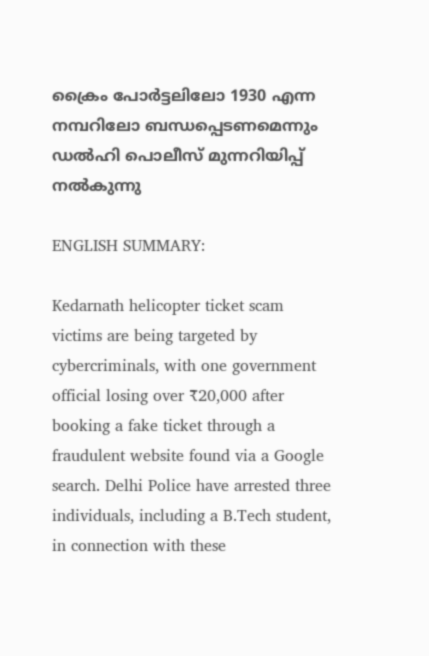ക്രൈം പോർട്ടലിലോ 1930 എന്ന നമ്പറിലോ ബന്ധപ്പെടണമെന്നും ഡൽഹി പൊലീസ് മുന്നറിയിപ്പ് നൽകുന്നു

ENGLISH SUMMARY:

Kedarnath helicopter ticket scam victims are being targeted by cybercriminals, with one government official losing over ₹20,000 after booking a fake ticket through a fraudulent website found via a Google search. Delhi Police have arrested three individuals, including a B.Tech student, in connection with these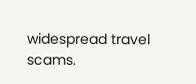widespread travel scams.